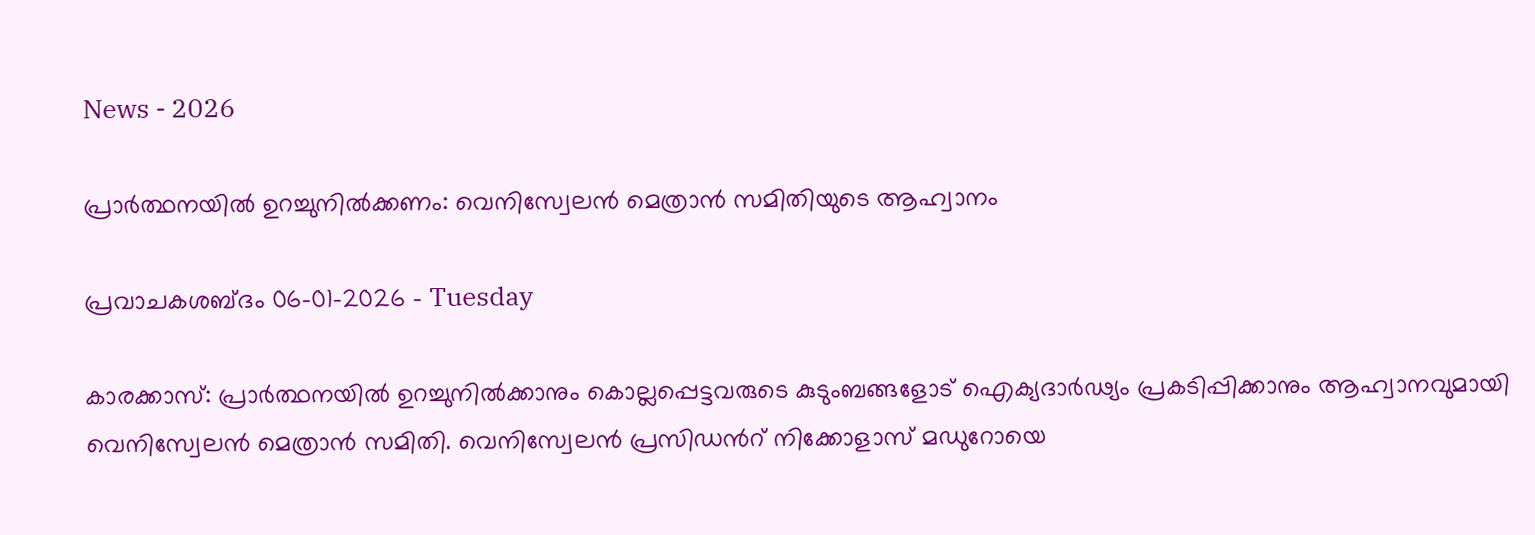News - 2026

പ്രാർത്ഥനയിൽ ഉറച്ചുനിൽക്കണം: വെനിസ്വേലന്‍ മെത്രാന്‍ സമിതിയുടെ ആഹ്വാനം

പ്രവാചകശബ്ദം 06-01-2026 - Tuesday

കാരക്കാസ്: പ്രാർത്ഥനയിൽ ഉറച്ചുനിൽക്കാനും കൊല്ലപ്പെട്ടവരുടെ കുടുംബങ്ങളോട് ഐക്യദാർഢ്യം പ്രകടിപ്പിക്കാനും ആഹ്വാനവുമായി വെനിസ്വേലന്‍ മെത്രാന്‍ സമിതി. വെനിസ്വേലന്‍ പ്രസിഡന്‍റ് നിക്കോളാസ് മഡുറോയെ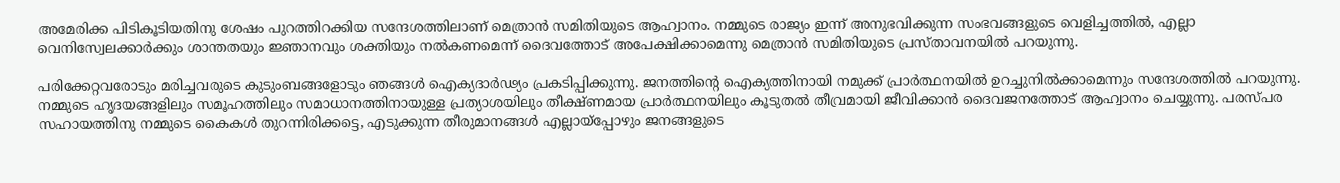അമേരിക്ക പിടികൂടിയതിനു ശേഷം പുറത്തിറക്കിയ സന്ദേശത്തിലാണ് മെത്രാന്‍ സമിതിയുടെ ആഹ്വാനം. നമ്മുടെ രാജ്യം ഇന്ന് അനുഭവിക്കുന്ന സംഭവങ്ങളുടെ വെളിച്ചത്തിൽ, എല്ലാ വെനിസ്വേലക്കാർക്കും ശാന്തതയും ജ്ഞാനവും ശക്തിയും നൽകണമെന്ന് ദൈവത്തോട് അപേക്ഷിക്കാമെന്നു മെത്രാന്‍ സമിതിയുടെ പ്രസ്താവനയില്‍ പറയുന്നു.

പരിക്കേറ്റവരോടും മരിച്ചവരുടെ കുടുംബങ്ങളോടും ഞങ്ങൾ ഐക്യദാർഢ്യം പ്രകടിപ്പിക്കുന്നു. ജനത്തിന്റെ ഐക്യത്തിനായി നമുക്ക് പ്രാർത്ഥനയിൽ ഉറച്ചുനിൽക്കാമെന്നും സന്ദേശത്തിൽ പറയുന്നു. നമ്മുടെ ഹൃദയങ്ങളിലും സമൂഹത്തിലും സമാധാനത്തിനായുള്ള പ്രത്യാശയിലും തീക്ഷ്ണമായ പ്രാർത്ഥനയിലും കൂടുതൽ തീവ്രമായി ജീവിക്കാൻ ദൈവജനത്തോട് ആഹ്വാനം ചെയ്യുന്നു. പരസ്പര സഹായത്തിനു നമ്മുടെ കൈകൾ തുറന്നിരിക്കട്ടെ, എടുക്കുന്ന തീരുമാനങ്ങൾ എല്ലായ്പ്പോഴും ജനങ്ങളുടെ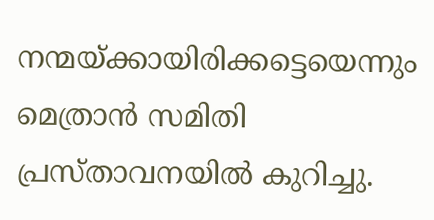നന്മയ്ക്കായിരിക്കട്ടെയെന്നും മെത്രാന്‍ സമിതി പ്രസ്താവനയില്‍ കുറിച്ചു.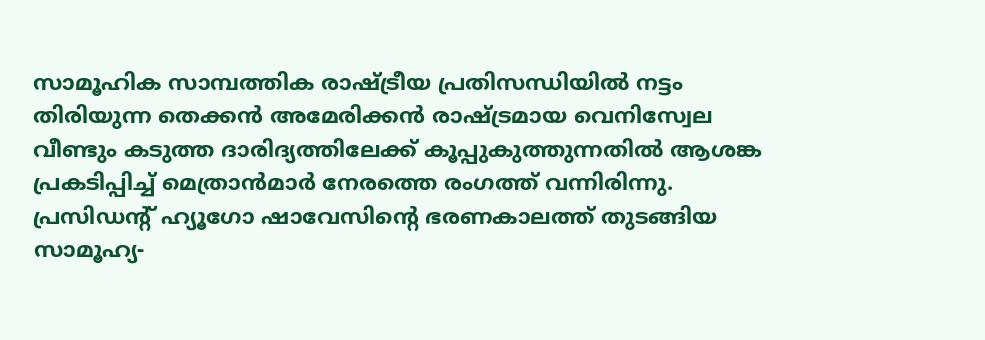സാമൂഹിക സാമ്പത്തിക രാഷ്ട്രീയ പ്രതിസന്ധിയില്‍ നട്ടം തിരിയുന്ന തെക്കന്‍ അമേരിക്കന്‍ രാഷ്ട്രമായ വെനിസ്വേല വീണ്ടും കടുത്ത ദാരിദ്യത്തിലേക്ക് കൂപ്പുകുത്തുന്നതില്‍ ആശങ്ക പ്രകടിപ്പിച്ച് മെത്രാന്‍മാര്‍ നേരത്തെ രംഗത്ത് വന്നിരിന്നു. പ്രസിഡന്റ് ഹ്യൂഗോ ഷാവേസിന്റെ ഭരണകാലത്ത് തുടങ്ങിയ സാമൂഹ്യ-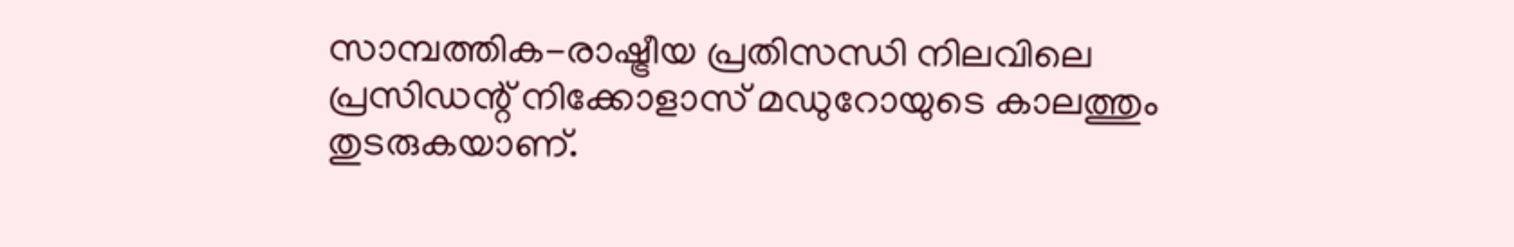സാമ്പത്തിക-രാഷ്ട്രീയ പ്രതിസന്ധി നിലവിലെ പ്രസിഡന്റ് നിക്കോളാസ് മഡുറോയുടെ കാലത്തും തുടരുകയാണ്.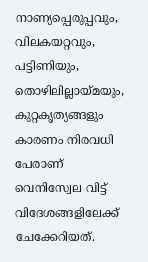നാണ്യപ്പെരുപ്പവും, വിലകയറ്റവും, പട്ടിണിയും, തൊഴിലില്ലായ്മയും, കുറ്റകൃത്യങ്ങളും കാരണം നിരവധി പേരാണ് വെനിസ്വേല വിട്ട് വിദേശങ്ങളിലേക്ക് ചേക്കേറിയത്.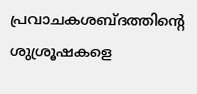പ്രവാചകശബ്‌ദത്തിന്റെ ശുശ്രൂഷകളെ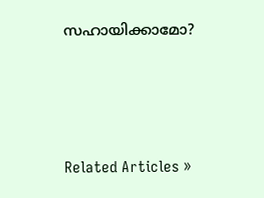സഹായിക്കാമോ?




Related Articles »